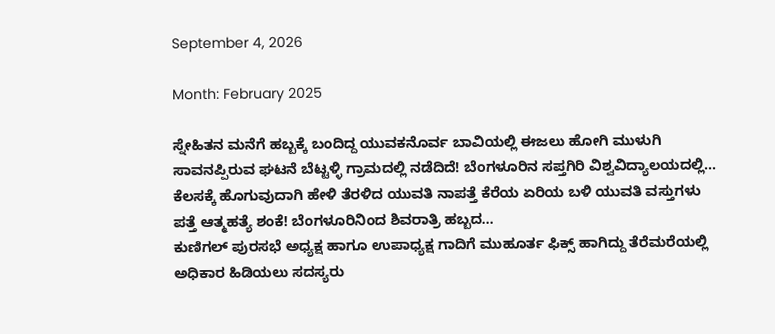September 4, 2026

Month: February 2025

ಸ್ನೇಹಿತನ ಮನೆಗೆ ಹಬ್ಬಕ್ಕೆ ಬಂದಿದ್ದ ಯುವಕನೊರ್ವ ಬಾವಿಯಲ್ಲಿ ಈಜಲು ಹೋಗಿ ಮುಳುಗಿ ಸಾವನಪ್ಪಿರುವ ಘಟನೆ ಬೆಟ್ಟಳ್ಳಿ ಗ್ರಾಮದಲ್ಲಿ ನಡೆದಿದೆ! ಬೆಂಗಳೂರಿನ ಸಪ್ತಗಿರಿ ವಿಶ್ವವಿದ್ಯಾಲಯದಲ್ಲಿ...
ಕೆಲಸಕ್ಕೆ ಹೊಗುವುದಾಗಿ ಹೇಳಿ ತೆರಳಿದ ಯುವತಿ ನಾಪತ್ತೆ ಕೆರೆಯ ಏರಿಯ ಬಳಿ ಯುವತಿ ವಸ್ತುಗಳು ಪತ್ತೆ ಆತ್ಮಹತ್ಯೆ ಶಂಕೆ! ಬೆಂಗಳೂರಿನಿಂದ ಶಿವರಾತ್ರಿ ಹಬ್ಬದ...
ಕುಣಿಗಲ್ ಪುರಸಭೆ ಅಧ್ಯಕ್ಷ ಹಾಗೂ ಉಪಾಧ್ಯಕ್ಷ ಗಾದಿಗೆ ಮುಹೂರ್ತ ಫಿಕ್ಸ್ ಹಾಗಿದ್ದು ತೆರೆಮರೆಯಲ್ಲಿ ಅಧಿಕಾರ ಹಿಡಿಯಲು ಸದಸ್ಯರು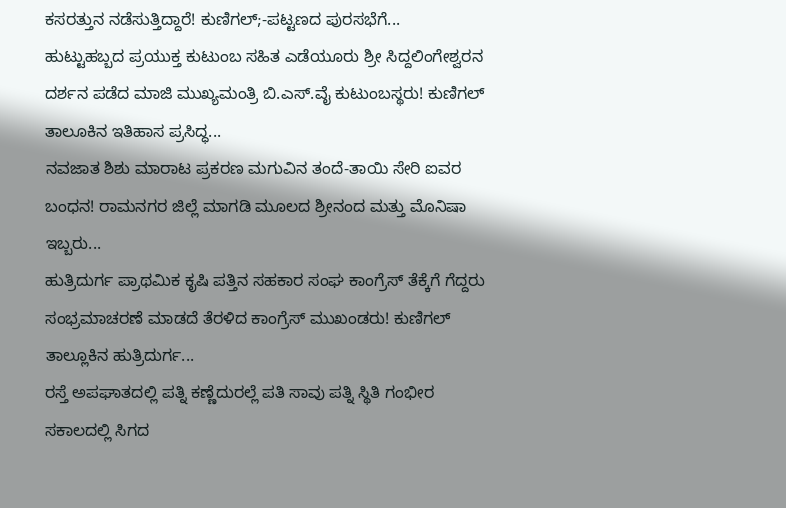ಕಸರತ್ತುನ ನಡೆಸುತ್ತಿದ್ದಾರೆ! ಕುಣಿಗಲ್‌;-ಪಟ್ಟಣದ ಪುರಸಭೆಗೆ...
ಹುಟ್ಟುಹಬ್ಬದ ಪ್ರಯುಕ್ತ ಕುಟುಂಬ ಸಹಿತ ಎಡೆಯೂರು ಶ್ರೀ ಸಿದ್ದಲಿಂಗೇಶ್ವರನ ದರ್ಶನ ಪಡೆದ ಮಾಜಿ ಮುಖ್ಯಮಂತ್ರಿ ಬಿ.ಎಸ್.ವೈ ಕುಟುಂಬಸ್ಥರು! ಕುಣಿಗಲ್ ತಾಲೂಕಿನ ಇತಿಹಾಸ ಪ್ರಸಿದ್ಧ...
ನವಜಾತ ಶಿಶು ಮಾರಾಟ ಪ್ರಕರಣ ಮಗುವಿನ ತಂದೆ-ತಾಯಿ ಸೇರಿ ಐವರ ಬಂಧನ! ರಾಮನಗರ ಜಿಲ್ಲೆ ಮಾಗಡಿ ಮೂಲದ ಶ್ರೀನಂದ ಮತ್ತು ಮೊನಿಷಾ ಇಬ್ಬರು...
ಹುತ್ರಿದುರ್ಗ ಪ್ರಾಥಮಿಕ ಕೃಷಿ ಪತ್ತಿನ ಸಹಕಾರ ಸಂಘ ಕಾಂಗ್ರೆಸ್‌ ತೆಕ್ಕೆಗೆ ಗೆದ್ದರು ಸಂಭ್ರಮಾಚರಣೆ ಮಾಡದೆ ತೆರಳಿದ ಕಾಂಗ್ರೆಸ್ ಮುಖಂಡರು! ಕುಣಿಗಲ್‌ ತಾಲ್ಲೂಕಿನ ಹುತ್ರಿದುರ್ಗ...
ರಸ್ತೆ ಅಪಘಾತದಲ್ಲಿ ಪತ್ನಿ ಕಣ್ಣೆದುರಲ್ಲೆ ಪತಿ ಸಾವು ಪತ್ನಿ ಸ್ಥಿತಿ ಗಂಭೀರ ಸಕಾಲದಲ್ಲಿ ಸಿಗದ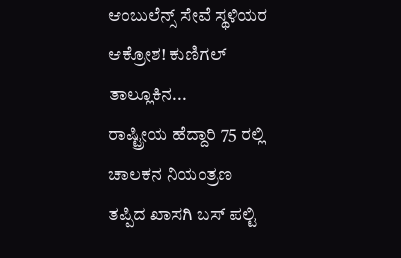ಆಂಬುಲೆನ್ಸ್ ಸೇವೆ ಸ್ಥಳಿಯರ ಆಕ್ರೋಶ! ಕುಣಿಗಲ್ ತಾಲ್ಲೂಕಿನ...
ರಾಷ್ಟ್ರೀಯ ಹೆದ್ದಾರಿ 75 ರಲ್ಲಿ ಚಾಲಕನ ನಿಯಂತ್ರಣ ತಪ್ಪಿದ ಖಾಸಗಿ ಬಸ್ ಪಲ್ಟಿ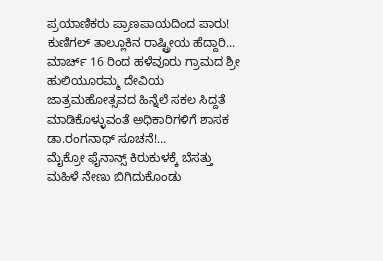ಪ್ರಯಾಣಿಕರು ಪ್ರಾಣಪಾಯದಿಂದ ಪಾರು! ಕುಣಿಗಲ್ ತಾಲ್ಲೂಕಿನ ರಾಷ್ಟ್ರೀಯ ಹೆದ್ದಾರಿ...
ಮಾರ್ಚ್ 16 ರಿಂದ ಹಳೆವೂರು ಗ್ರಾಮದ ಶ್ರೀ ಹುಲಿಯೂರಮ್ಮ ದೇವಿಯ ಜಾತ್ರಮಹೋತ್ಸವದ ಹಿನ್ನೆಲೆ ಸಕಲ ಸಿದ್ದತೆ ಮಾಡಿಕೊಳ್ಳುವಂತೆ ಅಧಿಕಾರಿಗಳಿಗೆ ಶಾಸಕ ಡಾ.ರಂಗನಾಥ್ ಸೂಚನೆ!...
ಮೈಕ್ರೋ ಫೈನಾನ್ಸ್ ಕಿರುಕುಳಕ್ಕೆ ಬೆಸತ್ತು ಮಹಿಳೆ ನೇಣು ಬಿಗಿದುಕೊಂಡು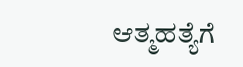ಆತ್ಮಹತ್ಯೆಗೆ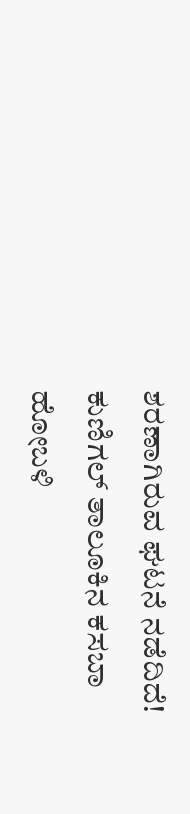ಶರಣಾಗಿರುವ ಘಟನೆ ನಡೆದಿದೆ! ಕುಣಿಗಲ್ ತಾಲೂಕಿನ ಕಸಬಾ ಹೋಬಳಿ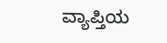ವ್ಯಾಪ್ತಿಯ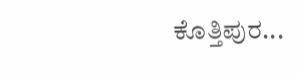ಕೊತ್ತಿಪುರ...